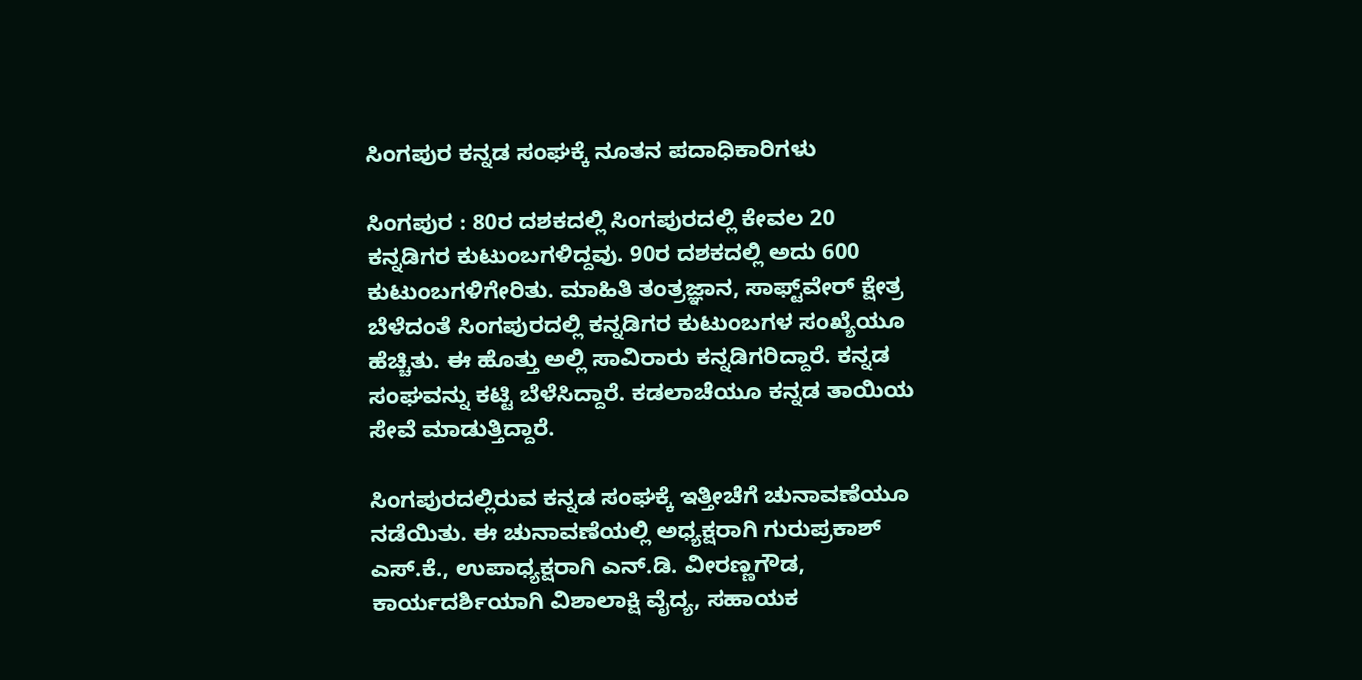ಸಿಂಗಪುರ ಕನ್ನಡ ಸಂಘಕ್ಕೆ ನೂತನ ಪದಾಧಿಕಾರಿಗಳು

ಸಿಂಗಪುರ : 80ರ ದಶಕದಲ್ಲಿ ಸಿಂಗಪುರದಲ್ಲಿ ಕೇವಲ 20 ಕನ್ನಡಿಗರ ಕುಟುಂಬಗಳಿದ್ದವು. 90ರ ದಶಕದಲ್ಲಿ ಅದು 600 ಕುಟುಂಬಗಳಿಗೇರಿತು. ಮಾಹಿತಿ ತಂತ್ರಜ್ಞಾನ, ಸಾಫ್ಟ್‌ವೇರ್‌ ಕ್ಷೇತ್ರ ಬೆಳೆದಂತೆ ಸಿಂಗಪುರದಲ್ಲಿ ಕನ್ನಡಿಗರ ಕುಟುಂಬಗಳ ಸಂಖ್ಯೆಯೂ ಹೆಚ್ಚಿತು. ಈ ಹೊತ್ತು ಅಲ್ಲಿ ಸಾವಿರಾರು ಕನ್ನಡಿಗರಿದ್ದಾರೆ. ಕನ್ನಡ ಸಂಘವನ್ನು ಕಟ್ಟಿ ಬೆಳೆಸಿದ್ದಾರೆ. ಕಡಲಾಚೆಯೂ ಕನ್ನಡ ತಾಯಿಯ ಸೇವೆ ಮಾಡುತ್ತಿದ್ದಾರೆ.

ಸಿಂಗಪುರದಲ್ಲಿರುವ ಕನ್ನಡ ಸಂಘಕ್ಕೆ ಇತ್ತೀಚೆಗೆ ಚುನಾವಣೆಯೂ ನಡೆಯಿತು. ಈ ಚುನಾವಣೆಯಲ್ಲಿ ಅಧ್ಯಕ್ಷರಾಗಿ ಗುರುಪ್ರಕಾಶ್‌ ಎಸ್‌.ಕೆ., ಉಪಾಧ್ಯಕ್ಷರಾಗಿ ಎನ್‌.ಡಿ. ವೀರಣ್ಣಗೌಡ, ಕಾರ್ಯದರ್ಶಿಯಾಗಿ ವಿಶಾಲಾಕ್ಷಿ ವೈದ್ಯ, ಸಹಾಯಕ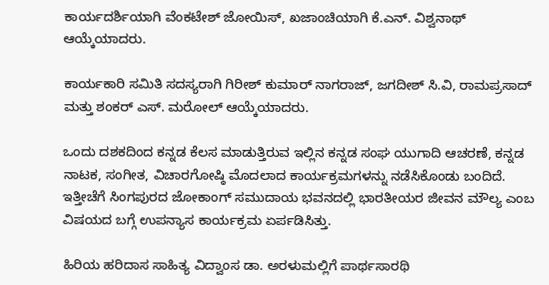ಕಾರ್ಯದರ್ಶಿಯಾಗಿ ವೆಂಕಟೇಶ್‌ ಜೋಯಿಸ್‌, ಖಜಾಂಚಿಯಾಗಿ ಕೆ.ಎನ್‌. ವಿಶ್ವನಾಥ್‌ ಆಯ್ಕೆಯಾದರು.

ಕಾರ್ಯಕಾರಿ ಸಮಿತಿ ಸದಸ್ಯರಾಗಿ ಗಿರೀಶ್‌ ಕುಮಾರ್‌ ನಾಗರಾಜ್‌, ಜಗದೀಶ್‌ ಸಿ.ವಿ, ರಾಮಪ್ರಸಾದ್‌ ಮತ್ತು ಶಂಕರ್‌ ಎಸ್‌. ಮರೋಲ್‌ ಆಯ್ಕೆಯಾದರು.

ಒಂದು ದಶಕದಿಂದ ಕನ್ನಡ ಕೆಲಸ ಮಾಡುತ್ತಿರುವ ಇಲ್ಲಿನ ಕನ್ನಡ ಸಂಘ ಯುಗಾದಿ ಆಚರಣೆ, ಕನ್ನಡ ನಾಟಕ, ಸಂಗೀತ, ವಿಚಾರಗೋಷ್ಠಿ ಮೊದಲಾದ ಕಾರ್ಯಕ್ರಮಗಳನ್ನು ನಡೆಸಿಕೊಂಡು ಬಂದಿದೆ. ಇತ್ತೀಚೆಗೆ ಸಿಂಗಪುರದ ಜೋಕಾಂಗ್‌ ಸಮುದಾಯ ಭವನದಲ್ಲಿ ಭಾರತೀಯರ ಜೀವನ ಮೌಲ್ಯ ಎಂಬ ವಿಷಯದ ಬಗ್ಗೆ ಉಪನ್ಯಾಸ ಕಾರ್ಯಕ್ರಮ ಏರ್ಪಡಿಸಿತ್ತು.

ಹಿರಿಯ ಹರಿದಾಸ ಸಾಹಿತ್ಯ ವಿದ್ವಾಂಸ ಡಾ. ಅರಳುಮಲ್ಲಿಗೆ ಪಾರ್ಥಸಾರಥಿ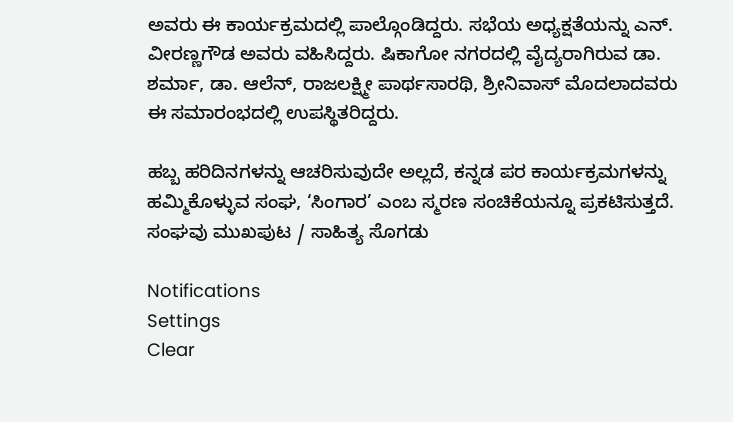ಅವರು ಈ ಕಾರ್ಯಕ್ರಮದಲ್ಲಿ ಪಾಲ್ಗೊಂಡಿದ್ದರು. ಸಭೆಯ ಅಧ್ಯಕ್ಷತೆಯನ್ನು ಎನ್‌. ವೀರಣ್ಣಗೌಡ ಅವರು ವಹಿಸಿದ್ದರು. ಷಿಕಾಗೋ ನಗರದಲ್ಲಿ ವೈದ್ಯರಾಗಿರುವ ಡಾ. ಶರ್ಮಾ, ಡಾ. ಆಲೆನ್‌, ರಾಜಲಕ್ಷ್ಮೀ ಪಾರ್ಥಸಾರಥಿ, ಶ್ರೀನಿವಾಸ್‌ ಮೊದಲಾದವರು ಈ ಸಮಾರಂಭದಲ್ಲಿ ಉಪಸ್ಥಿತರಿದ್ದರು.

ಹಬ್ಬ ಹರಿದಿನಗಳನ್ನು ಆಚರಿಸುವುದೇ ಅಲ್ಲದೆ, ಕನ್ನಡ ಪರ ಕಾರ್ಯಕ್ರಮಗಳನ್ನು ಹಮ್ಮಿಕೊಳ್ಳುವ ಸಂಘ, ‘ಸಿಂಗಾರ’ ಎಂಬ ಸ್ಮರಣ ಸಂಚಿಕೆಯನ್ನೂ ಪ್ರಕಟಿಸುತ್ತದೆ. ಸಂಘವು ಮುಖಪುಟ / ಸಾಹಿತ್ಯ ಸೊಗಡು

Notifications
Settings
Clear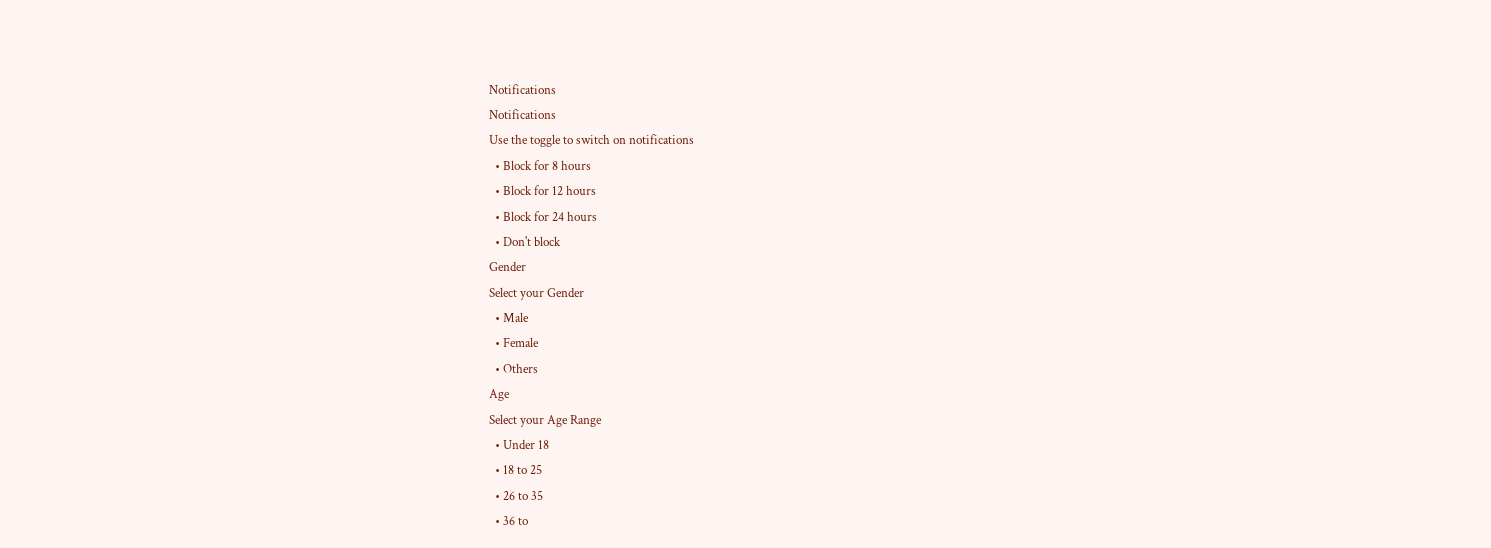Notifications
Notifications
Use the toggle to switch on notifications
  • Block for 8 hours
  • Block for 12 hours
  • Block for 24 hours
  • Don't block
Gender
Select your Gender
  • Male
  • Female
  • Others
Age
Select your Age Range
  • Under 18
  • 18 to 25
  • 26 to 35
  • 36 to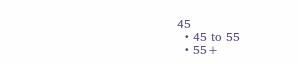45
  • 45 to 55
  • 55+